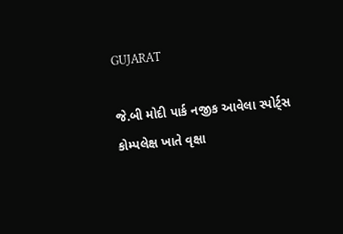GUJARAT

જે.બી મોદી પાર્ક નજીક આવેલા સ્પોર્ટ્સ કોમ્પલેક્ષ ખાતે વૃક્ષા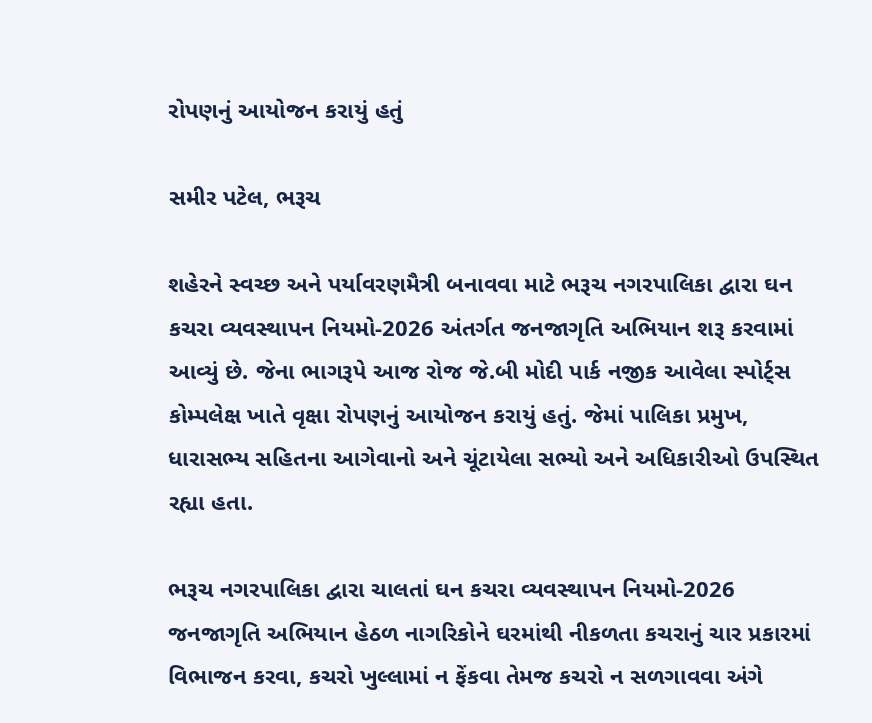રોપણનું આયોજન કરાયું હતું

સમીર પટેલ, ભરૂચ

શહેરને સ્વચ્છ અને પર્યાવરણમૈત્રી બનાવવા માટે ભરૂચ નગરપાલિકા દ્વારા ઘન કચરા વ્યવસ્થાપન નિયમો-2026 અંતર્ગત જનજાગૃતિ અભિયાન શરૂ કરવામાં આવ્યું છે. જેના ભાગરૂપે આજ રોજ જે.બી મોદી પાર્ક નજીક આવેલા સ્પોર્ટ્સ કોમ્પલેક્ષ ખાતે વૃક્ષા રોપણનું આયોજન કરાયું હતું. જેમાં પાલિકા પ્રમુખ, ધારાસભ્ય સહિતના આગેવાનો અને ચૂંટાયેલા સભ્યો અને અધિકારીઓ ઉપસ્થિત રહ્યા હતા.

ભરૂચ નગરપાલિકા દ્વારા ચાલતાં ઘન કચરા વ્યવસ્થાપન નિયમો-2026 જનજાગૃતિ અભિયાન હેઠળ નાગરિકોને ઘરમાંથી નીકળતા કચરાનું ચાર પ્રકારમાં વિભાજન કરવા, કચરો ખુલ્લામાં ન ફેંકવા તેમજ કચરો ન સળગાવવા અંગે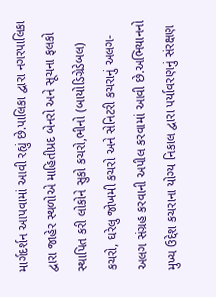માર્ગદર્શન આપવામાં આવી રહ્યું છે.પાલિકા દ્વારા નગરપાલિકા દ્વારા જાહેર સ્થળોએ માહિતીપ્રદ બેનરો અને સૂચના ફલકો સ્થાપિત કરી લોકોને સુકો કચરો,ભીનો (બાયોડિગ્રેડેબલ) કચરો, ઘરેલુ જોખમી કચરો અને સેનિટરી કચરાનું અલગ-અલગ સંગ્રહ કરવાની અપીલ કરવામાં આવી છે.અભિયાનનો મુખ્ય ઉદ્દેશ કચરાના યોગ્ય નિકાલ દ્વારા પર્યાવરણનું સંરક્ષણ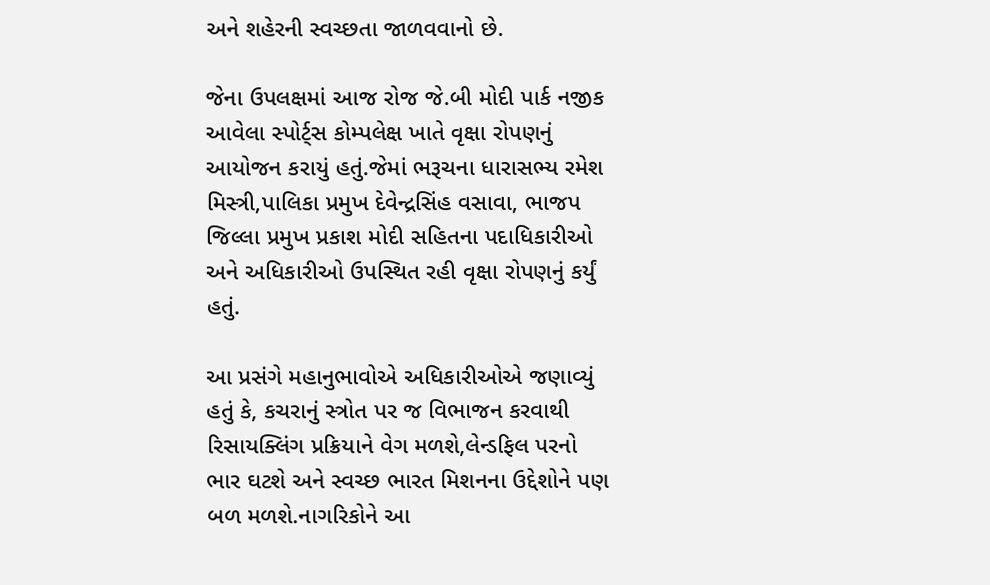અને શહેરની સ્વચ્છતા જાળવવાનો છે.

જેના ઉપલક્ષમાં આજ રોજ જે.બી મોદી પાર્ક નજીક આવેલા સ્પોર્ટ્સ કોમ્પલેક્ષ ખાતે વૃક્ષા રોપણનું આયોજન કરાયું હતું.જેમાં ભરૂચના ધારાસભ્ય રમેશ મિસ્ત્રી,પાલિકા પ્રમુખ દેવેન્દ્રસિંહ વસાવા, ભાજપ જિલ્લા પ્રમુખ પ્રકાશ મોદી સહિતના પદાધિકારીઓ અને અધિકારીઓ ઉપસ્થિત રહી વૃક્ષા રોપણનું કર્યું હતું.

આ પ્રસંગે મહાનુભાવોએ અધિકારીઓએ જણાવ્યું હતું કે, કચરાનું સ્ત્રોત પર જ વિભાજન કરવાથી રિસાયક્લિંગ પ્રક્રિયાને વેગ મળશે,લેન્ડફિલ પરનો ભાર ઘટશે અને સ્વચ્છ ભારત મિશનના ઉદ્દેશોને પણ બળ મળશે.નાગરિકોને આ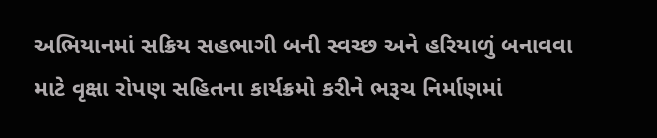અભિયાનમાં સક્રિય સહભાગી બની સ્વચ્છ અને હરિયાળું બનાવવા માટે વૃક્ષા રોપણ સહિતના કાર્યક્રમો કરીને ભરૂચ નિર્માણમાં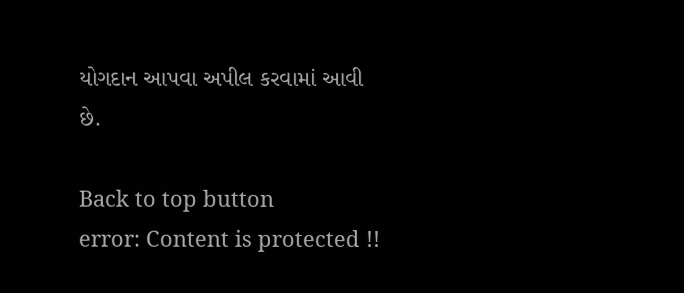યોગદાન આપવા અપીલ કરવામાં આવી છે.

Back to top button
error: Content is protected !!